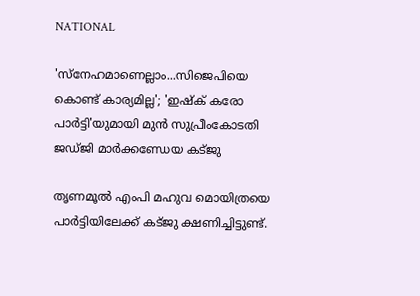NATIONAL

'സ്‌നേഹമാണെല്ലാം...സിജെപിയെ കൊണ്ട് കാര്യമില്ല'; 'ഇഷ്‌ക് കരോ പാര്‍ട്ടി'യുമായി മുന്‍ സുപ്രീംകോടതി ജഡ്ജി മാര്‍ക്കണ്ഡേയ കട്ജു

തൃണമൂല്‍ എംപി മഹുവ മൊയിത്രയെ പാര്‍ട്ടിയിലേക്ക് കട്ജു ക്ഷണിച്ചിട്ടുണ്ട്.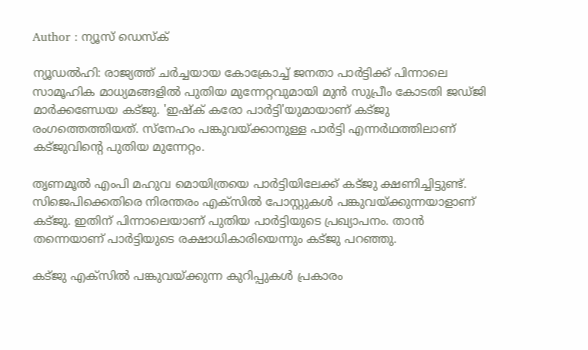Author : ന്യൂസ് ഡെസ്ക്

ന്യൂഡല്‍ഹി: രാജ്യത്ത് ചര്‍ച്ചയായ കോക്രോച്ച് ജനതാ പാര്‍ട്ടിക്ക് പിന്നാലെ സാമൂഹിക മാധ്യമങ്ങളില്‍ പുതിയ മുന്നേറ്റവുമായി മുന്‍ സുപ്രീം കോടതി ജഡ്ജി മാര്‍ക്കണ്ഡേയ കട്ജു. 'ഇഷ്‌ക് കരോ പാര്‍ട്ടി'യുമായാണ് കട്ജു രംഗത്തെത്തിയത്. സ്‌നേഹം പങ്കുവയ്ക്കാനുള്ള പാര്‍ട്ടി എന്നര്‍ഥത്തിലാണ് കട്ജുവിന്റെ പുതിയ മുന്നേറ്റം.

തൃണമൂല്‍ എംപി മഹുവ മൊയിത്രയെ പാര്‍ട്ടിയിലേക്ക് കട്ജു ക്ഷണിച്ചിട്ടുണ്ട്. സിജെപിക്കെതിരെ നിരന്തരം എക്‌സില്‍ പോസ്റ്റുകള്‍ പങ്കുവയ്ക്കുന്നയാളാണ് കട്ജു. ഇതിന് പിന്നാലെയാണ് പുതിയ പാര്‍ട്ടിയുടെ പ്രഖ്യാപനം. താന്‍ തന്നെയാണ് പാര്‍ട്ടിയുടെ രക്ഷാധികാരിയെന്നും കട്ജു പറഞ്ഞു.

കട്ജു എക്‌സില്‍ പങ്കുവയ്ക്കുന്ന കുറിപ്പുകള്‍ പ്രകാരം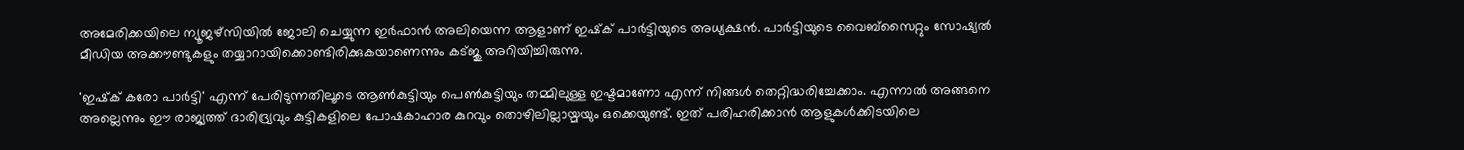അമേരിക്കയിലെ ന്യൂജഴ്‌സിയില്‍ ജോലി ചെയ്യുന്ന ഇര്‍ഫാന്‍ അലിയെന്ന ആളാണ് ഇഷ്‌ക് പാര്‍ട്ടിയുടെ അധ്യക്ഷന്‍. പാര്‍ട്ടിയുടെ വൈബ്‌സൈറ്റും സോഷ്യല്‍ മീഡിയ അക്കൗണ്ടുകളും തയ്യാറായിക്കൊണ്ടിരിക്കുകയാണെന്നും കട്ജു അറിയിച്ചിരുന്നു.

'ഇഷ്‌ക് കരോ പാര്‍ട്ടി' എന്ന് പേരിടുന്നതിലൂടെ ആണ്‍കുട്ടിയും പെണ്‍കുട്ടിയും തമ്മിലുള്ള ഇഷ്ടമാണോ എന്ന് നിങ്ങള്‍ തെറ്റിദ്ധരിച്ചേക്കാം. എന്നാല്‍ അങ്ങനെ അല്ലെന്നും ഈ രാജ്യത്ത് ദാരിദ്ര്യവും കുട്ടികളിലെ പോഷകാഹാര കുറവും തൊഴിലില്ലായ്മയും ഒക്കെയുണ്ട്. ഇത് പരിഹരിക്കാന്‍ ആളുകള്‍ക്കിടയിലെ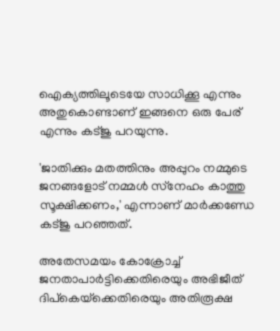ഐക്യത്തിലൂടെയേ സാധിക്കൂ എന്നും അതുകൊണ്ടാണ് ഇങ്ങനെ ഒരു പേര് എന്നും കട്ജു പറയുന്നു.

'ജാതിക്കും മതത്തിനും അപ്പുറം നമ്മുടെ ജനങ്ങളോട് നമ്മള്‍ സ്‌നേഹം കാത്തു സൂക്ഷിക്കണം,' എന്നാണ് മാര്‍ക്കണ്ഡേ കട്ജു പറഞ്ഞത്.

അതേസമയം കോക്രോച്ച് ജനതാപാര്‍ട്ടിക്കെതിരെയും അഭിജീത് ദിപ്‌കെയ്‌ക്കെതിരെയും അതിരൂക്ഷ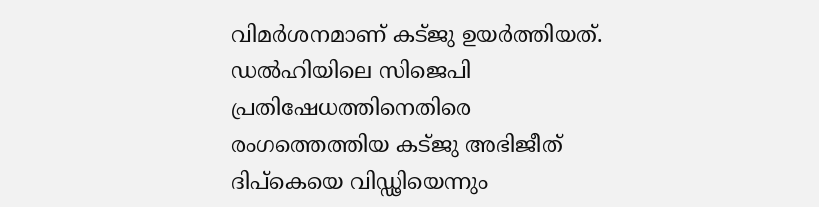വിമര്‍ശനമാണ് കട്ജു ഉയര്‍ത്തിയത്. ഡല്‍ഹിയിലെ സിജെപി പ്രതിഷേധത്തിനെതിരെ രംഗത്തെത്തിയ കട്ജു അഭിജീത് ദിപ്‌കെയെ വിഡ്ഢിയെന്നും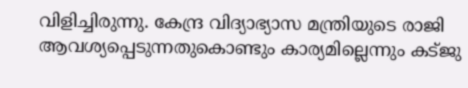വിളിച്ചിരുന്നു. കേന്ദ്ര വിദ്യാഭ്യാസ മന്ത്രിയുടെ രാജി ആവശ്യപ്പെടുന്നതുകൊണ്ടും കാര്യമില്ലെന്നും കട്ജു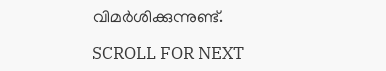വിമര്‍ശിക്കുന്നുണ്ട്.

SCROLL FOR NEXT